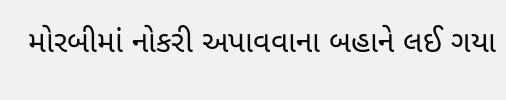મોરબીમાં નોકરી અપાવવાના બહાને લઈ ગયા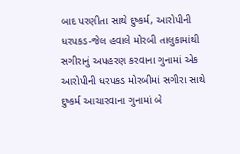બાદ પરણીતા સાથે દુષ્કર્મ, આરોપીની ધરપકડ-જેલ હવાલે મોરબી તાલુકામાંથી સગીરાનું અપહરણ કરવાના ગુનામાં એક આરોપીની ધરપકડ મોરબીમાં સગીરા સાથે દુષ્કર્મ આચારવાના ગુનામાં બે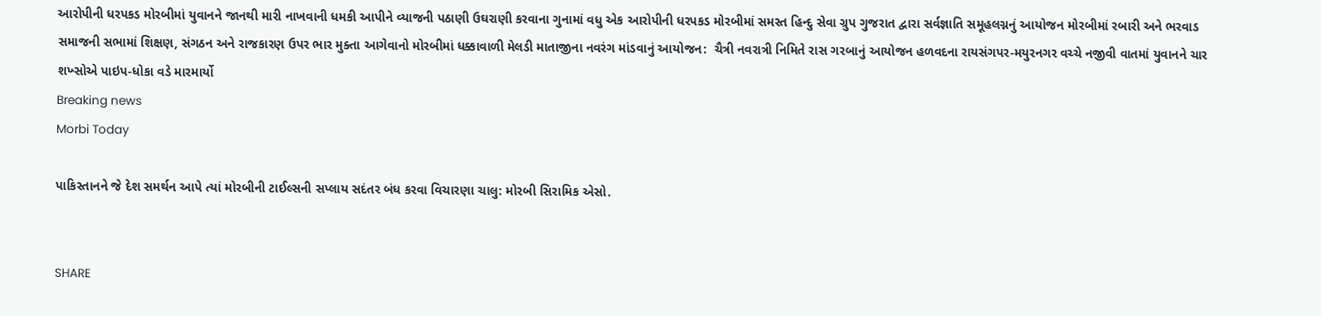આરોપીની ધરપકડ મોરબીમાં યુવાનને જાનથી મારી નાખવાની ધમકી આપીને વ્યાજની પઠાણી ઉઘરાણી કરવાના ગુનામાં વધુ એક આરોપીની ધરપકડ મોરબીમાં સમસ્ત હિન્દુ સેવા ગ્રુપ ગુજરાત દ્વારા સર્વજ્ઞાતિ સમૂહલગ્નનું આયોજન મોરબીમાં રબારી અને ભરવાડ સમાજની સભામાં શિક્ષણ, સંગઠન અને રાજકારણ ઉપર ભાર મુક્તા આગેવાનો મોરબીમાં ધક્કાવાળી મેલડી માતાજીના નવરંગ માંડવાનું આયોજન:  ચૈત્રી નવરાત્રી નિમિતે રાસ ગરબાનું આયોજન હળવદના રાયસંગપર-મયુરનગર વચ્ચે નજીવી વાતમાં યુવાનને ચાર શખ્સોએ પાઇપ-ધોકા વડે મારમાર્યો
Breaking news
Morbi Today

પાકિસ્તાનને જે દેશ સમર્થન આપે ત્યાં મોરબીની ટાઈલ્સની સપ્લાય સદંતર બંધ કરવા વિચારણા ચાલુ: મોરબી સિરામિક એસો.


SHARE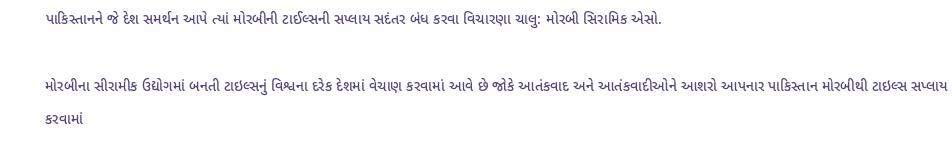પાકિસ્તાનને જે દેશ સમર્થન આપે ત્યાં મોરબીની ટાઈલ્સની સપ્લાય સદંતર બંધ કરવા વિચારણા ચાલુ: મોરબી સિરામિક એસો.

મોરબીના સીરામીક ઉદ્યોગમાં બનતી ટાઇલ્સનું વિશ્વના દરેક દેશમાં વેચાણ કરવામાં આવે છે જોકે આતંકવાદ અને આતંકવાદીઓને આશરો આપનાર પાકિસ્તાન મોરબીથી ટાઇલ્સ સપ્લાય કરવામાં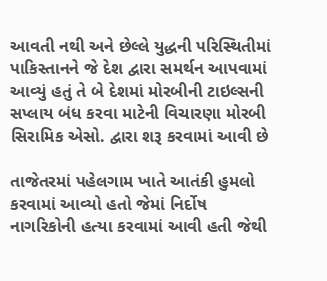આવતી નથી અને છેલ્લે યુદ્ધની પરિસ્થિતીમાં પાકિસ્તાનને જે દેશ દ્વારા સમર્થન આપવામાં આવ્યું હતું તે બે દેશમાં મોરબીની ટાઇલ્સની સપ્લાય બંધ કરવા માટેની વિચારણા મોરબી સિરામિક એસો. દ્વારા શરૂ કરવામાં આવી છે

તાજેતરમાં પહેલગામ ખાતે આતંકી હુમલો કરવામાં આવ્યો હતો જેમાં નિર્દોષ નાગરિકોની હત્યા કરવામાં આવી હતી જેથી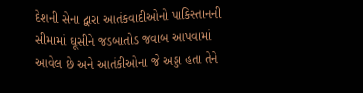દેશની સેના દ્વારા આતંકવાદીઓનો પાકિસ્તાનની સીમામાં ઘૂસીને જડબાતોડ જવાબ આપવામાં આવેલ છે અને આતંકીઓના જે અડ્ડા હતા તેને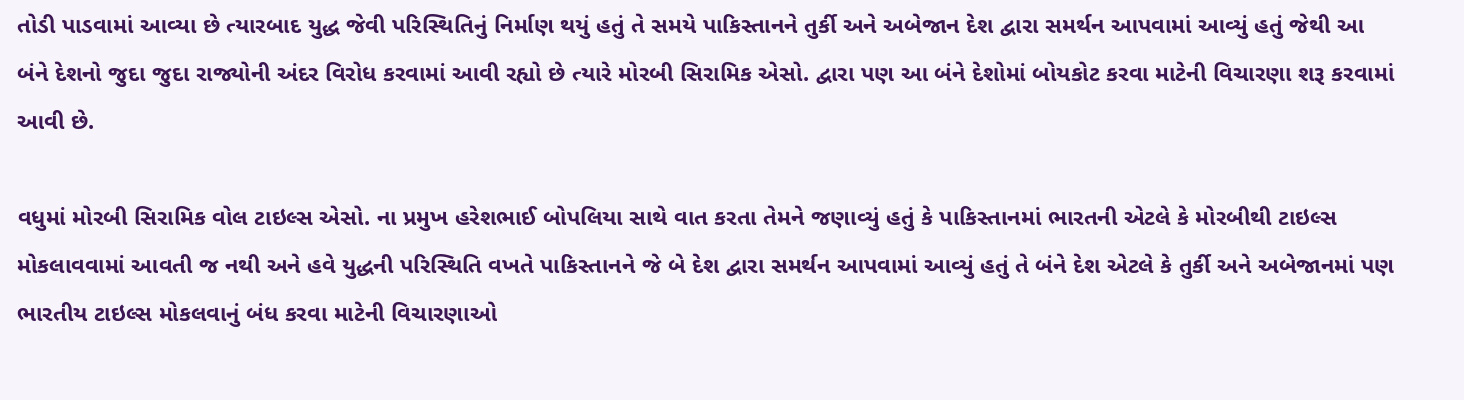તોડી પાડવામાં આવ્યા છે ત્યારબાદ યુદ્ધ જેવી પરિસ્થિતિનું નિર્માણ થયું હતું તે સમયે પાકિસ્તાનને તુર્કી અને અબેજાન દેશ દ્વારા સમર્થન આપવામાં આવ્યું હતું જેથી આ બંને દેશનો જુદા જુદા રાજ્યોની અંદર વિરોધ કરવામાં આવી રહ્યો છે ત્યારે મોરબી સિરામિક એસો. દ્વારા પણ આ બંને દેશોમાં બોયકોટ કરવા માટેની વિચારણા શરૂ કરવામાં આવી છે.

વધુમાં મોરબી સિરામિક વોલ ટાઇલ્સ એસો. ના પ્રમુખ હરેશભાઈ બોપલિયા સાથે વાત કરતા તેમને જણાવ્યું હતું કે પાકિસ્તાનમાં ભારતની એટલે કે મોરબીથી ટાઇલ્સ મોકલાવવામાં આવતી જ નથી અને હવે યુદ્ધની પરિસ્થિતિ વખતે પાકિસ્તાનને જે બે દેશ દ્વારા સમર્થન આપવામાં આવ્યું હતું તે બંને દેશ એટલે કે તુર્કી અને અબેજાનમાં પણ ભારતીય ટાઇલ્સ મોકલવાનું બંધ કરવા માટેની વિચારણાઓ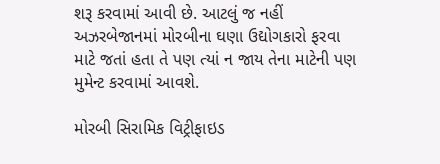શરૂ કરવામાં આવી છે. આટલું જ નહીં અઝરબેજાનમાં મોરબીના ઘણા ઉદ્યોગકારો ફરવા માટે જતાં હતા તે પણ ત્યાં ન જાય તેના માટેની પણ મુમેન્ટ કરવામાં આવશે.

મોરબી સિરામિક વિટ્રીફાઇડ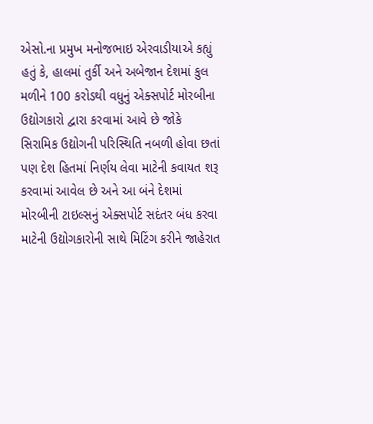એસો.ના પ્રમુખ મનોજભાઇ એરવાડીયાએ કહ્યું હતું કે, હાલમાં તુર્કી અને અબેજાન દેશમાં કુલ મળીને 100 કરોડથી વધુનું એક્સપોર્ટ મોરબીના ઉદ્યોગકારો દ્વારા કરવામાં આવે છે જોકે સિરામિક ઉદ્યોગની પરિસ્થિતિ નબળી હોવા છતાં પણ દેશ હિતમાં નિર્ણય લેવા માટેની કવાયત શરૂ કરવામાં આવેલ છે અને આ બંને દેશમાં મોરબીની ટાઇલ્સનું એક્સપોર્ટ સદંતર બંધ કરવા માટેની ઉદ્યોગકારોની સાથે મિટિંગ કરીને જાહેરાત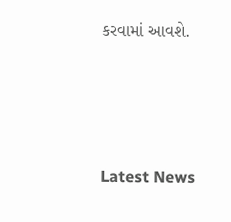કરવામાં આવશે.




Latest News